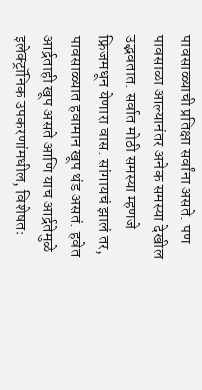पावसाळ्याची प्रतिक्षा सर्वांना असते. पण पावसाळा आल्यानंतर अनेक समस्या देखील उद्भवतात. सर्वात मोठी समस्या म्हणजे फ्रिजमधून येणारा वास. सांगायचं झालं तर, पावसाळ्यात हवामान खूप थंड असतं. हवेत आर्द्रताही खूप असते आणि याच आर्द्रतेमुळे इलेक्ट्रॉनिक उपकरणांमधील, विशेषतः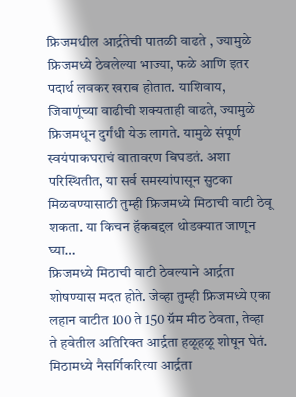फ्रिजमधील आर्द्रतेची पातळी वाढते , ज्यामुळे फ्रिजमध्ये ठेवलेल्या भाज्या, फळे आणि इतर पदार्थ लवकर खराब होतात. याशिवाय, जिवाणूंच्या वाढीची शक्यताही वाढते, ज्यामुळे फ्रिजमधून दुर्गंधी येऊ लागते. यामुळे संपूर्ण स्वयंपाकघराचं वातावरण बिघडतं. अशा परिस्थितीत, या सर्व समस्यांपासून सुटका मिळवण्यासाठी तुम्ही फ्रिजमध्ये मिठाची वाटी ठेवू शकता. या किचन हॅकबद्दल थोडक्यात जाणून घ्या…
फ्रिजमध्ये मिठाची वाटी ठेवल्याने आर्द्रता शोषण्यास मदत होते. जेव्हा तुम्ही फ्रिजमध्ये एका लहान वाटीत 100 ते 150 ग्रॅम मीठ ठेवता, तेव्हा ते हवेतील अतिरिक्त आर्द्रता हळूहळू शोषून घेतं. मिठामध्ये नैसर्गिकरित्या आर्द्रता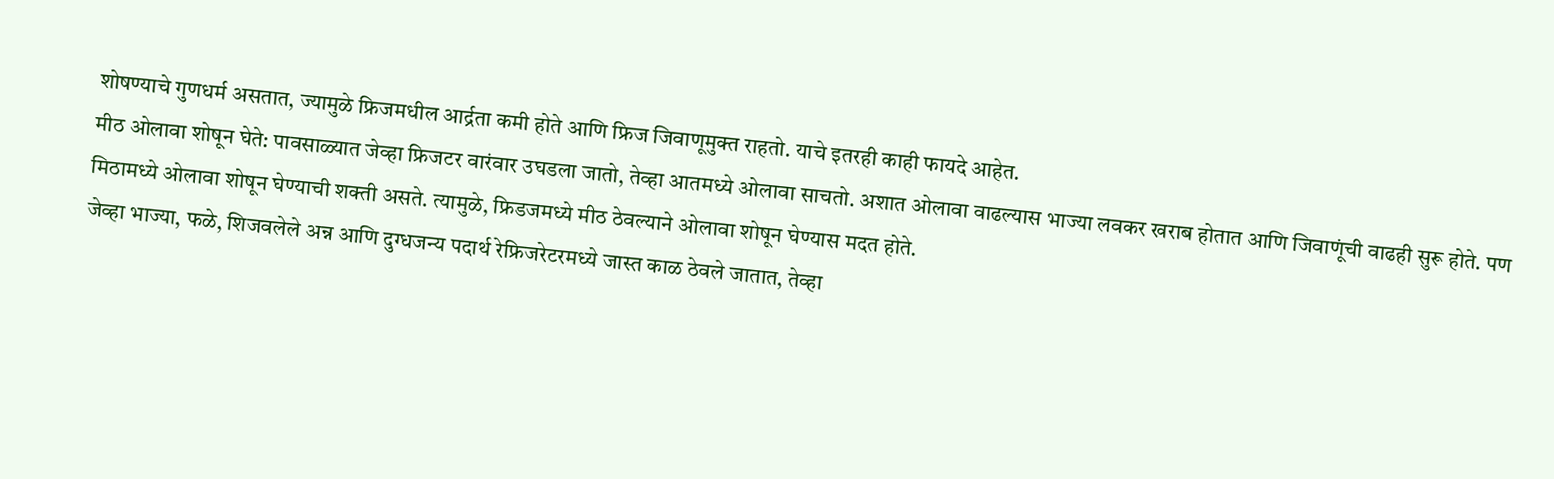शोषण्याचे गुणधर्म असतात, ज्यामुळे फ्रिजमधील आर्द्रता कमी होते आणि फ्रिज जिवाणूमुक्त राहतो. याचे इतरही काही फायदे आहेत.
मीठ ओलावा शोषून घेते: पावसाळ्यात जेव्हा फ्रिजटर वारंवार उघडला जातो, तेव्हा आतमध्ये ओलावा साचतो. अशात ओलावा वाढल्यास भाज्या लवकर खराब होतात आणि जिवाणूंची वाढही सुरू होते. पण मिठामध्ये ओलावा शोषून घेण्याची शक्ती असते. त्यामुळे, फ्रिडजमध्ये मीठ ठेवल्याने ओलावा शोषून घेण्यास मदत होते.
जेव्हा भाज्या, फळे, शिजवलेले अन्न आणि दुग्धजन्य पदार्थ रेफ्रिजरेटरमध्ये जास्त काळ ठेवले जातात, तेव्हा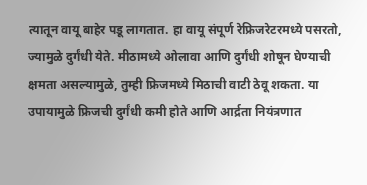त्यातून वायू बाहेर पडू लागतात. हा वायू संपूर्ण रेफ्रिजरेटरमध्ये पसरतो, ज्यामुळे दुर्गंधी येते. मीठामध्ये ओलावा आणि दुर्गंधी शोषून घेण्याची क्षमता असल्यामुळे, तुम्ही फ्रिजमध्ये मिठाची वाटी ठेवू शकता. या उपायामुळे फ्रिजची दुर्गंधी कमी होते आणि आर्द्रता नियंत्रणात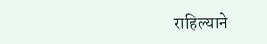राहिल्याने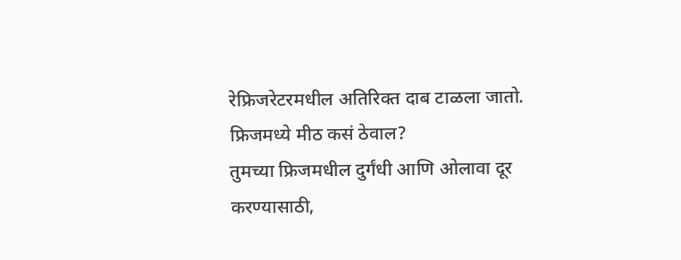रेफ्रिजरेटरमधील अतिरिक्त दाब टाळला जातो.
फ्रिजमध्ये मीठ कसं ठेवाल?
तुमच्या फ्रिजमधील दुर्गंधी आणि ओलावा दूर करण्यासाठी,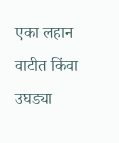एका लहान वाटीत किंवा उघड्या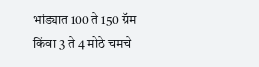भांड्यात 100 ते 150 ग्रॅम किंवा 3 ते 4 मोठे चमचे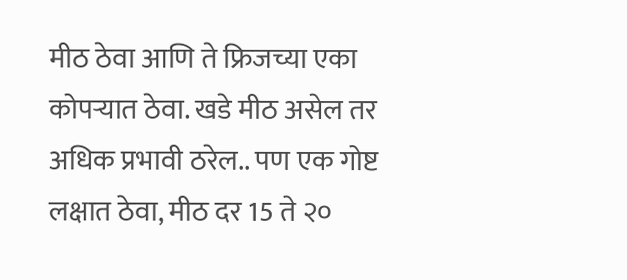मीठ ठेवा आणि ते फ्रिजच्या एका कोपऱ्यात ठेवा. खडे मीठ असेल तर अधिक प्रभावी ठरेल.. पण एक गोष्ट लक्षात ठेवा, मीठ दर 15 ते २०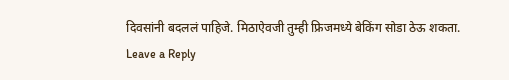दिवसांनी बदललं पाहिजे. मिठाऐवजी तुम्ही फ्रिजमध्ये बेकिंग सोडा ठेऊ शकता.
Leave a Reply